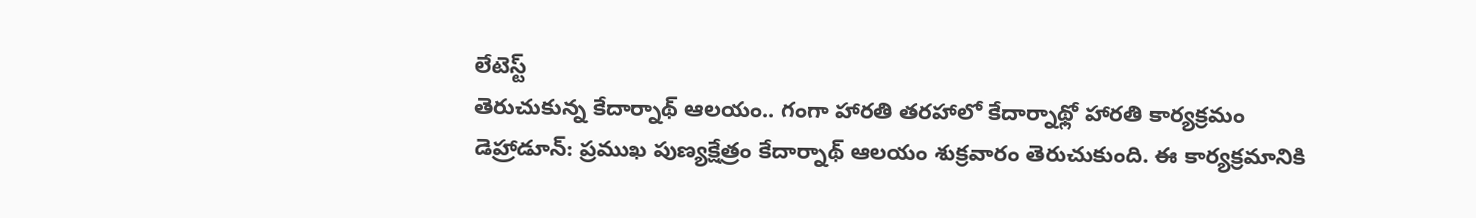లేటెస్ట్
తెరుచుకున్న కేదార్నాథ్ ఆలయం.. గంగా హారతి తరహాలో కేదార్నాథ్లో హారతి కార్యక్రమం
డెహ్రాడూన్: ప్రముఖ పుణ్యక్షేత్రం కేదార్నాథ్ ఆలయం శుక్రవారం తెరుచుకుంది. ఈ కార్యక్రమానికి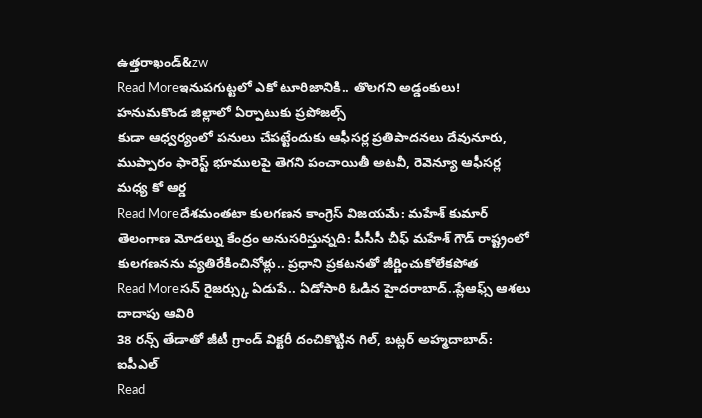ఉత్తరాఖండ్&zw
Read Moreఇనుపగుట్టలో ఎకో టూరిజానికి.. తొలగని అడ్డంకులు! హనుమకొండ జిల్లాలో ఏర్పాటుకు ప్రపోజల్స్
కుడా ఆధ్వర్యంలో పనులు చేపట్టేందుకు ఆఫీసర్ల ప్రతిపాదనలు దేవునూరు, ముప్పారం ఫారెస్ట్ భూములపై తెగని పంచాయితీ అటవీ, రెవెన్యూ ఆఫీసర్ల మధ్య కో ఆర్డ
Read Moreదేశమంతటా కులగణన కాంగ్రెస్ విజయమే: మహేశ్ కుమార్
తెలంగాణ మోడల్ను కేంద్రం అనుసరిస్తున్నది: పీసీసీ చీఫ్ మహేశ్ గౌడ్ రాష్ట్రంలో కులగణనను వ్యతిరేకించినోళ్లు.. ప్రధాని ప్రకటనతో జీర్ణించుకోలేకపోత
Read Moreసన్ రైజర్స్కు ఏడుపే.. ఏడోసారి ఓడిన హైదరాబాద్..ప్లేఆఫ్స్ ఆశలు దాదాపు ఆవిరి
38 రన్స్ తేడాతో జీటీ గ్రాండ్ విక్టరీ దంచికొట్టిన గిల్, బట్లర్ అహ్మదాబాద్: ఐపీఎల్
Read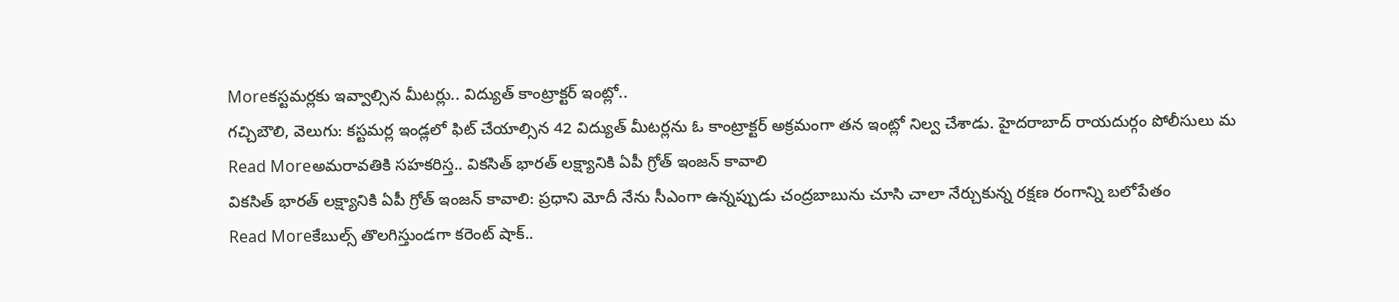Moreకస్టమర్లకు ఇవ్వాల్సిన మీటర్లు.. విద్యుత్ కాంట్రాక్టర్ ఇంట్లో..
గచ్చిబౌలి, వెలుగు: కస్టమర్ల ఇండ్లలో ఫిట్ చేయాల్సిన 42 విద్యుత్ మీటర్లను ఓ కాంట్రాక్టర్ అక్రమంగా తన ఇంట్లో నిల్వ చేశాడు. హైదరాబాద్ రాయదుర్గం పోలీసులు మ
Read Moreఅమరావతికి సహకరిస్త.. వికసిత్ భారత్ లక్ష్యానికి ఏపీ గ్రోత్ ఇంజన్ కావాలి
వికసిత్ భారత్ లక్ష్యానికి ఏపీ గ్రోత్ ఇంజన్ కావాలి: ప్రధాని మోదీ నేను సీఎంగా ఉన్నప్పుడు చంద్రబాబును చూసి చాలా నేర్చుకున్న రక్షణ రంగాన్ని బలోపేతం
Read Moreకేబుల్స్ తొలగిస్తుండగా కరెంట్ షాక్..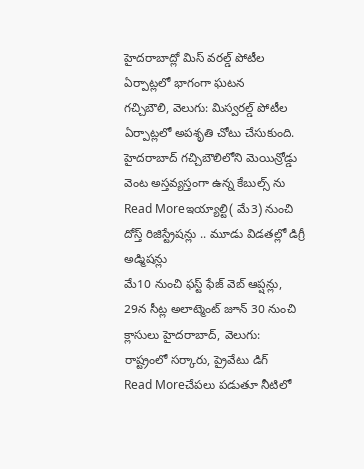హైదరాబాద్లో మిస్ వరల్డ్ పోటీల ఏర్పాట్లలో భాగంగా ఘటన
గచ్చిబౌలి, వెలుగు: మిస్వరల్డ్ పోటీల ఏర్పాట్లలో అపశృతి చోటు చేసుకుంది. హైదరాబాద్ గచ్చిబౌలిలోని మెయిన్రోడ్డు వెంట అస్తవ్యస్తంగా ఉన్న కేబుల్స్ ను
Read Moreఇయ్యాల్టి( మే3) నుంచి దోస్త్ రిజిస్ట్రేషన్లు .. మూడు విడతల్లో డిగ్రీ అడ్మిషన్లు
మే10 నుంచి ఫస్ట్ ఫేజ్ వెబ్ ఆప్షన్లు, 29న సీట్ల అలాట్మెంట్ జూన్ 30 నుంచి క్లాసులు హైదరాబాద్, వెలుగు: రాష్ట్రంలో సర్కారు, ప్రైవేటు డిగ్
Read Moreచేపలు పడుతూ నీటిలో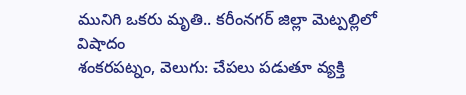మునిగి ఒకరు మృతి.. కరీంనగర్ జిల్లా మెట్పల్లిలో విషాదం
శంకరపట్నం, వెలుగు: చేపలు పడుతూ వ్యక్తి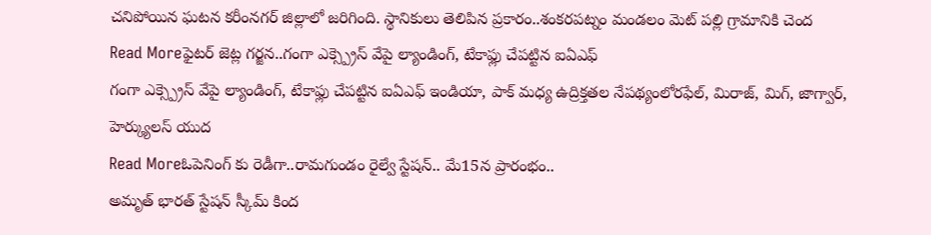చనిపోయిన ఘటన కరీంనగర్ జిల్లాలో జరిగింది. స్థానికులు తెలిపిన ప్రకారం..శంకరపట్నం మండలం మెట్ పల్లి గ్రామానికి చెంద
Read Moreఫైటర్ జెట్ల గర్జన..గంగా ఎక్స్ప్రెస్ వేపై ల్యాండింగ్, టేకాఫ్లు చేపట్టిన ఐఏఎఫ్
గంగా ఎక్స్ప్రెస్ వేపై ల్యాండింగ్, టేకాఫ్లు చేపట్టిన ఐఏఎఫ్ ఇండియా, పాక్ మధ్య ఉద్రిక్తతల నేపథ్యంలోరఫేల్, మిరాజ్, మిగ్, జాగ్వార్, హెర్క్యులస్ యుద
Read Moreఓపెనింగ్ కు రెడీగా..రామగుండం రైల్వే స్టేషన్.. మే15న ప్రారంభం..
అమృత్ భారత్ స్టేషన్ స్కీమ్ కింద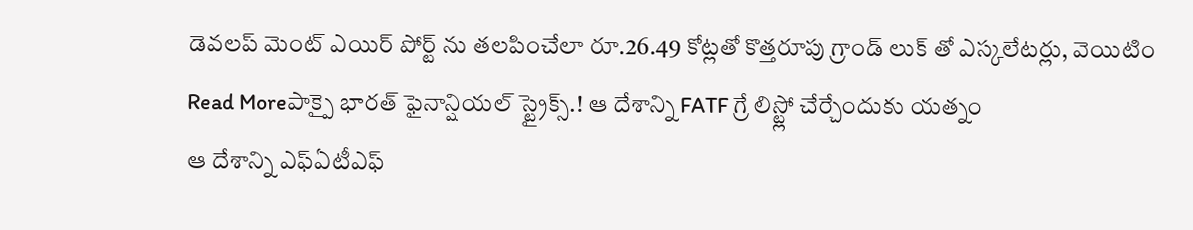డెవలప్ మెంట్ ఎయిర్ పోర్ట్ ను తలపించేలా రూ.26.49 కోట్లతో కొత్తరూపు గ్రాండ్ లుక్ తో ఎస్కలేటర్లు, వెయిటిం
Read Moreపాక్పై భారత్ ఫైనాన్షియల్ స్ట్రైక్స్.! ఆ దేశాన్ని FATF గ్రే లిస్ట్లో చేర్చేందుకు యత్నం
ఆ దేశాన్ని ఎఫ్ఏటీఎఫ్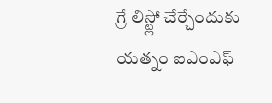గ్రే లిస్ట్లో చేర్చేందుకు యత్నం ఐఎంఎఫ్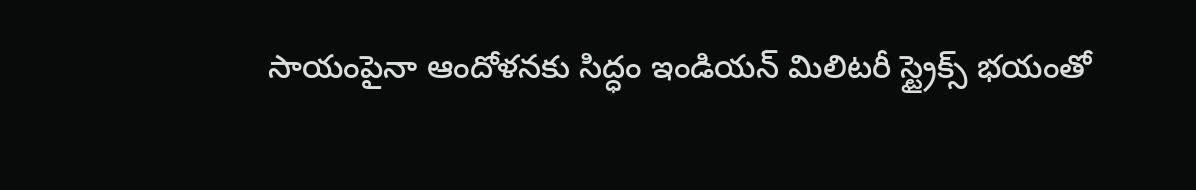సాయంపైనా ఆందోళనకు సిద్ధం ఇండియన్ మిలిటరీ స్ట్రైక్స్ భయంతో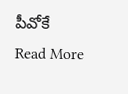పీవోకే
Read More